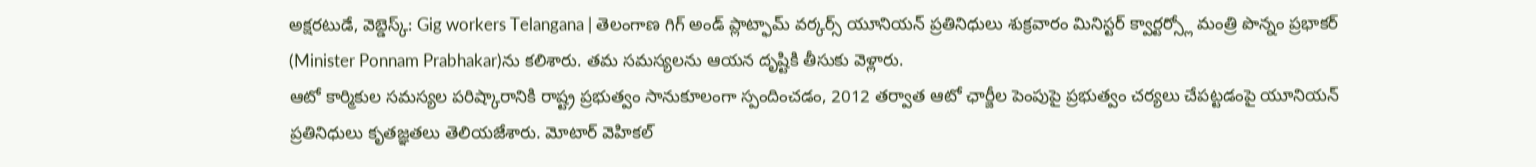అక్షరటుడే, వెబ్డెస్క్: Gig workers Telangana | తెలంగాణ గిగ్ అండ్ ప్లాట్ఫామ్ వర్కర్స్ యూనియన్ ప్రతినిధులు శుక్రవారం మినిస్టర్ క్వార్టర్స్లో మంత్రి పొన్నం ప్రభాకర్ (Minister Ponnam Prabhakar)ను కలిశారు. తమ సమస్యలను ఆయన దృష్టికి తీసుకు వెళ్లారు.
ఆటో కార్మికుల సమస్యల పరిష్కారానికి రాష్ట్ర ప్రభుత్వం సానుకూలంగా స్పందించడం, 2012 తర్వాత ఆటో ఛార్జీల పెంపుపై ప్రభుత్వం చర్యలు చేపట్టడంపై యూనియన్ ప్రతినిధులు కృతజ్ఞతలు తెలియజేశారు. మోటార్ వెహికల్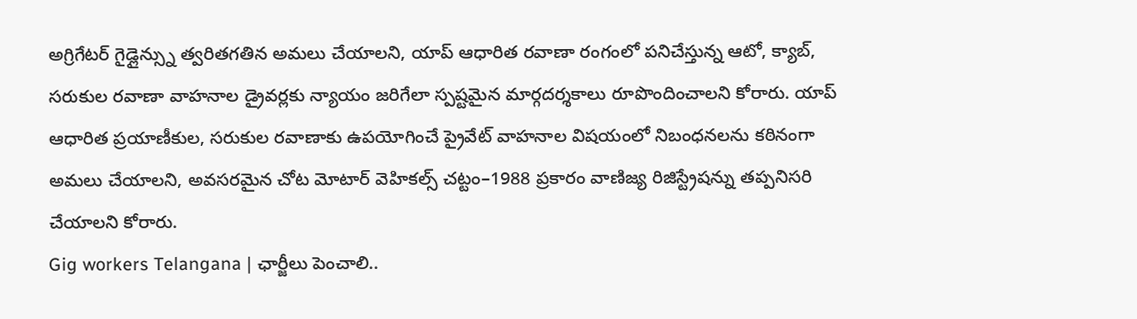అగ్రిగేటర్ గైడ్లైన్స్ను త్వరితగతిన అమలు చేయాలని, యాప్ ఆధారిత రవాణా రంగంలో పనిచేస్తున్న ఆటో, క్యాబ్, సరుకుల రవాణా వాహనాల డ్రైవర్లకు న్యాయం జరిగేలా స్పష్టమైన మార్గదర్శకాలు రూపొందించాలని కోరారు. యాప్ ఆధారిత ప్రయాణీకుల, సరుకుల రవాణాకు ఉపయోగించే ప్రైవేట్ వాహనాల విషయంలో నిబంధనలను కఠినంగా అమలు చేయాలని, అవసరమైన చోట మోటార్ వెహికల్స్ చట్టం–1988 ప్రకారం వాణిజ్య రిజిస్ట్రేషన్ను తప్పనిసరి చేయాలని కోరారు.
Gig workers Telangana | ఛార్జీలు పెంచాలి..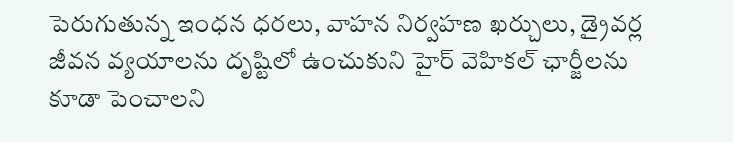పెరుగుతున్న ఇంధన ధరలు, వాహన నిర్వహణ ఖర్చులు, డ్రైవర్ల జీవన వ్యయాలను దృష్టిలో ఉంచుకుని హైర్ వెహికల్ ఛార్జీలను కూడా పెంచాలని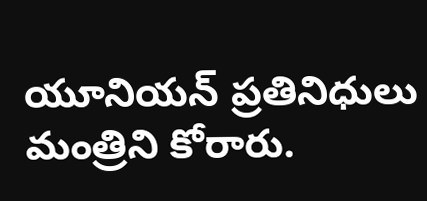యూనియన్ ప్రతినిధులు మంత్రిని కోరారు.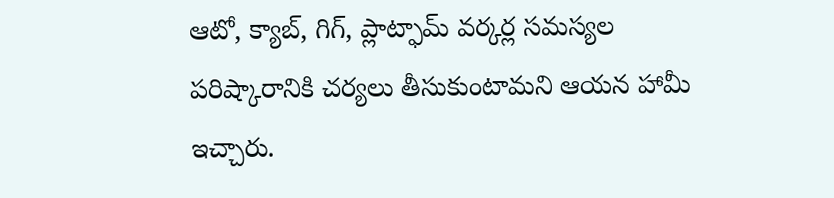ఆటో, క్యాబ్, గిగ్, ప్లాట్ఫామ్ వర్కర్ల సమస్యల పరిష్కారానికి చర్యలు తీసుకుంటామని ఆయన హామీ ఇచ్చారు.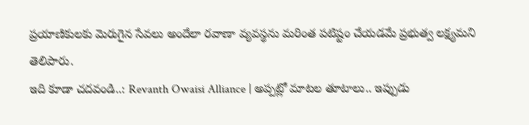ప్రయాణికులకు మెరుగైన సేవలు అందేలా రవాణా వ్యవస్థను మరింత పటిష్టం చేయడమే ప్రభుత్వ లక్ష్యమని తెలిపారు.
ఇది కూడా చదవండి..: Revanth Owaisi Alliance | అప్పట్లో మాటల తూటాలు.. ఇప్పుడు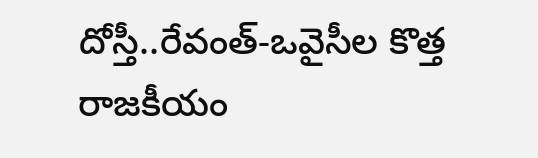దోస్తీ..రేవంత్-ఒవైసీల కొత్త రాజకీయం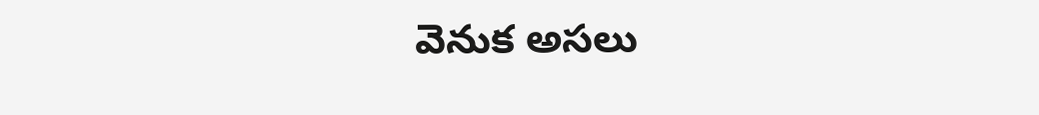వెనుక అసలు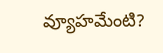వ్యూహమేంటి?